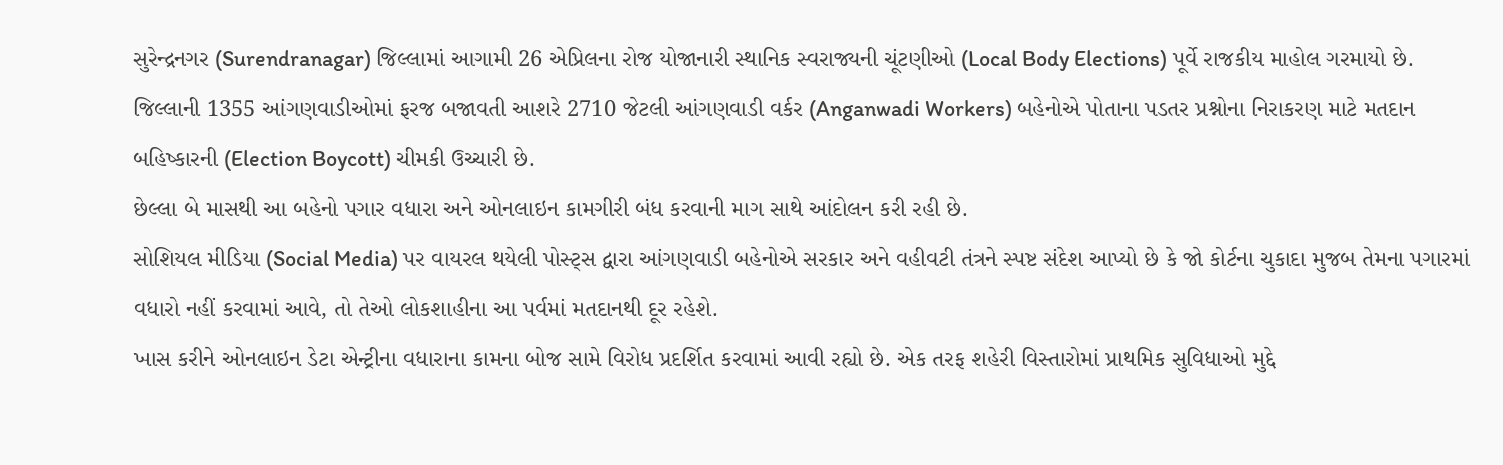સુરેન્દ્રનગર (Surendranagar) જિલ્લામાં આગામી 26 એપ્રિલના રોજ યોજાનારી સ્થાનિક સ્વરાજ્યની ચૂંટણીઓ (Local Body Elections) પૂર્વે રાજકીય માહોલ ગરમાયો છે.
જિલ્લાની 1355 આંગણવાડીઓમાં ફરજ બજાવતી આશરે 2710 જેટલી આંગણવાડી વર્કર (Anganwadi Workers) બહેનોએ પોતાના પડતર પ્રશ્નોના નિરાકરણ માટે મતદાન બહિષ્કારની (Election Boycott) ચીમકી ઉચ્ચારી છે.
છેલ્લા બે માસથી આ બહેનો પગાર વધારા અને ઓનલાઇન કામગીરી બંધ કરવાની માગ સાથે આંદોલન કરી રહી છે.
સોશિયલ મીડિયા (Social Media) પર વાયરલ થયેલી પોસ્ટ્સ દ્વારા આંગણવાડી બહેનોએ સરકાર અને વહીવટી તંત્રને સ્પષ્ટ સંદેશ આપ્યો છે કે જો કોર્ટના ચુકાદા મુજબ તેમના પગારમાં વધારો નહીં કરવામાં આવે, તો તેઓ લોકશાહીના આ પર્વમાં મતદાનથી દૂર રહેશે.
ખાસ કરીને ઓનલાઇન ડેટા એન્ટ્રીના વધારાના કામના બોજ સામે વિરોધ પ્રદર્શિત કરવામાં આવી રહ્યો છે. એક તરફ શહેરી વિસ્તારોમાં પ્રાથમિક સુવિધાઓ મુદ્દે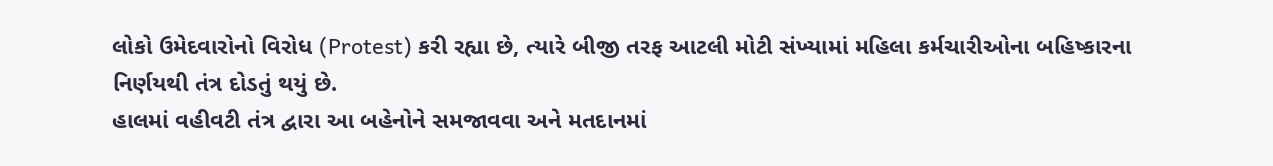લોકો ઉમેદવારોનો વિરોધ (Protest) કરી રહ્યા છે, ત્યારે બીજી તરફ આટલી મોટી સંખ્યામાં મહિલા કર્મચારીઓના બહિષ્કારના નિર્ણયથી તંત્ર દોડતું થયું છે.
હાલમાં વહીવટી તંત્ર દ્વારા આ બહેનોને સમજાવવા અને મતદાનમાં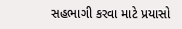સહભાગી કરવા માટે પ્રયાસો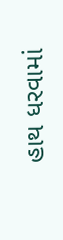હાથ ધરવામાં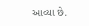આવ્યા છે.